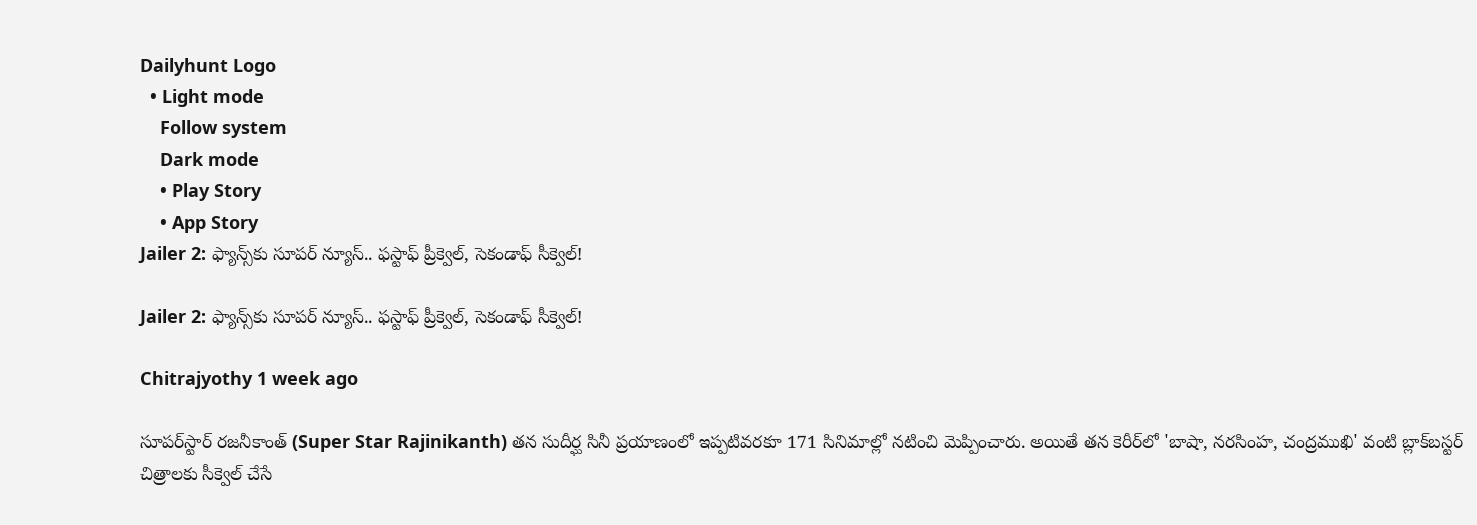Dailyhunt Logo
  • Light mode
    Follow system
    Dark mode
    • Play Story
    • App Story
Jailer 2: ఫ్యాన్స్‌కు సూపర్ న్యూస్.. ఫస్టాఫ్ ప్రీక్వెల్‌, సెకండాఫ్ సీక్వెల్‌!

Jailer 2: ఫ్యాన్స్‌కు సూపర్ న్యూస్.. ఫస్టాఫ్ ప్రీక్వెల్‌, సెకండాఫ్ సీక్వెల్‌!

Chitrajyothy 1 week ago

సూపర్‌స్టార్ రజనీకాంత్ (Super Star Rajinikanth) తన సుదీర్ఘ సినీ ప్రయాణంలో ఇప్పటివరకూ 171 సినిమాల్లో నటించి మెప్పించారు. అయితే తన కెరీర్‌లో 'బాషా, నరసింహ, చంద్రముఖి' వంటి బ్లాక్‌బస్టర్ చిత్రాలకు సీక్వెల్ చేసే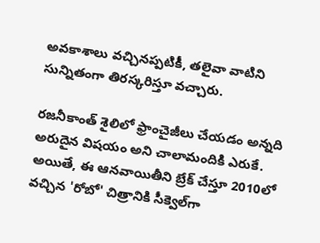అవకాశాలు వచ్చినప్పటికీ, తలైవా వాటిని సున్నితంగా తిరస్కరిస్తూ వచ్చారు.

రజనీకాంత్ శైలిలో ఫ్రాంచైజీలు చేయడం అన్నది అరుదైన విషయం అని చాలామందికి ఎరుకే. అయితే, ఈ ఆనవాయితీని బ్రేక్ చేస్తూ 2010లో వచ్చిన 'రోబో' చిత్రానికి సీక్వెల్‌గా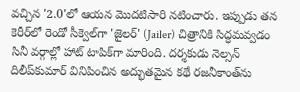వచ్చిన '2.0'లో ఆయన మొదటిసారి నటించారు. ఇప్పుడు తన కెరీర్‌లో రెండో సీక్వెల్‌గా 'జైలర్' (Jailer) చిత్రానికి సిద్ధమవ్వడం సినీ వర్గాల్లో హాట్ టాపిక్‌గా మారింది. దర్శకుడు నెల్సన్ దిలీప్‌కుమార్ వినిపించిన అద్భుతమైన కథే రజనీకాంత్‌ను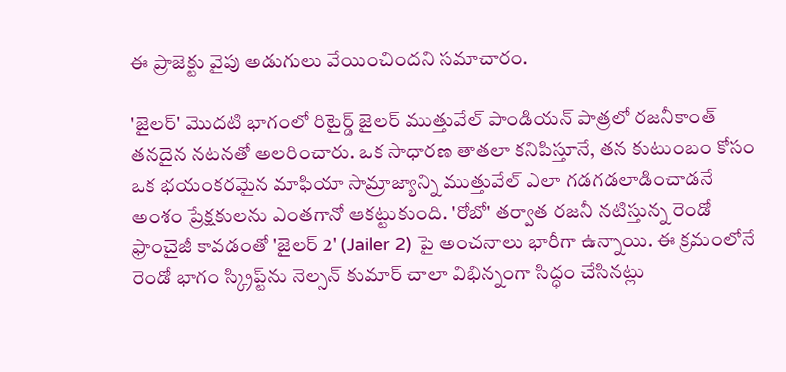ఈ ప్రాజెక్టు వైపు అడుగులు వేయించిందని సమాచారం.

'జైలర్' మొదటి భాగంలో రిటైర్డ్ జైలర్ ముత్తువేల్ పాండియన్ పాత్రలో రజనీకాంత్ తనదైన నటనతో అలరించారు. ఒక సాధారణ తాతలా కనిపిస్తూనే, తన కుటుంబం కోసం ఒక భయంకరమైన మాఫియా సామ్రాజ్యాన్ని ముత్తువేల్ ఎలా గడగడలాడించాడనే అంశం ప్రేక్షకులను ఎంతగానో ఆకట్టుకుంది. 'రోబో' తర్వాత రజనీ నటిస్తున్న రెండో ఫ్రాంచైజీ కావడంతో 'జైలర్ 2' (Jailer 2) పై అంచనాలు భారీగా ఉన్నాయి. ఈ క్రమంలోనే రెండో భాగం స్క్రిప్ట్‌ను నెల్సన్ కుమార్ చాలా విభిన్నంగా సిద్ధం చేసినట్లు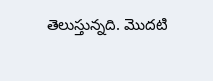తెలుస్తున్నది. మొదటి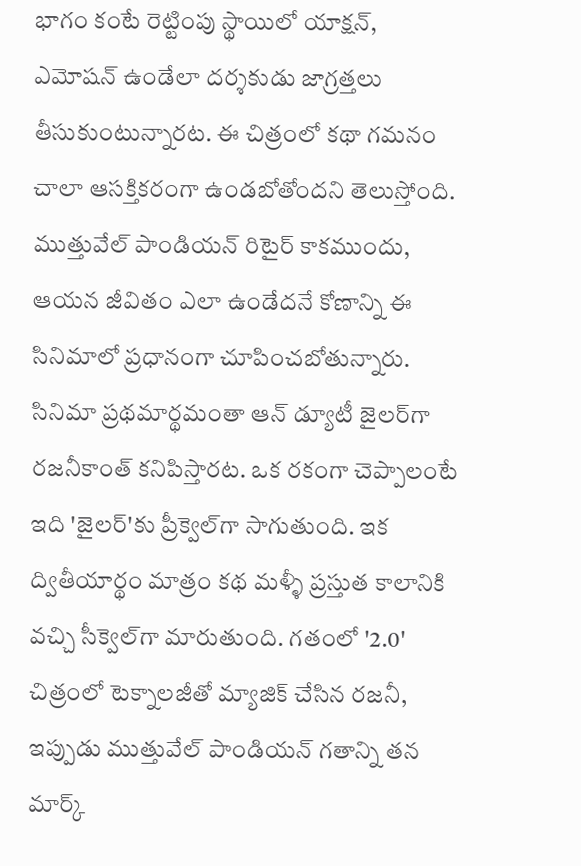భాగం కంటే రెట్టింపు స్థాయిలో యాక్షన్, ఎమోషన్ ఉండేలా దర్శకుడు జాగ్రత్తలు తీసుకుంటున్నారట. ఈ చిత్రంలో కథా గమనం చాలా ఆసక్తికరంగా ఉండబోతోందని తెలుస్తోంది. ముత్తువేల్ పాండియన్ రిటైర్ కాకముందు, ఆయన జీవితం ఎలా ఉండేదనే కోణాన్ని ఈ సినిమాలో ప్రధానంగా చూపించబోతున్నారు. సినిమా ప్రథమార్థమంతా ఆన్ డ్యూటీ జైలర్‌గా రజనీకాంత్ కనిపిస్తారట. ఒక రకంగా చెప్పాలంటే ఇది 'జైలర్'కు ప్రీక్వెల్‌గా సాగుతుంది. ఇక ద్వితీయార్థం మాత్రం కథ మళ్ళీ ప్రస్తుత కాలానికి వచ్చి సీక్వెల్‌గా మారుతుంది. గతంలో '2.0' చిత్రంలో టెక్నాలజీతో మ్యాజిక్ చేసిన రజనీ, ఇప్పుడు ముత్తువేల్ పాండియన్ గతాన్ని తన మార్క్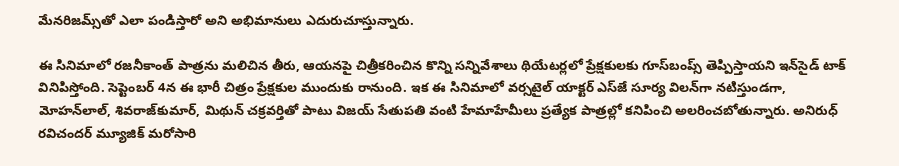మేనరిజమ్స్‌తో ఎలా పండిస్తారో అని అభిమానులు ఎదురుచూస్తున్నారు.

ఈ సినిమాలో రజనీకాంత్ పాత్రను మలిచిన తీరు, ఆయనపై చిత్రీకరించిన కొన్ని సన్నివేశాలు థియేటర్లలో ప్రేక్షకులకు గూస్‌బంప్స్ తెప్పిస్తాయని ఇన్‌సైడ్ టాక్ వినిపిస్తోంది. సెప్టెంబర్ 4న ఈ భారీ చిత్రం ప్రేక్షకుల ముందుకు రానుంది. ఇక ఈ సినిమాలో వర్సటైల్ యాక్టర్ ఎస్‌జే సూర్య విలన్‌గా నటిస్తుండగా, మోహన్‌లాల్, శివరాజ్‌కుమార్, మిథున్ చక్రవర్తితో పాటు విజయ్ సేతుపతి వంటి హేమాహేమీలు ప్రత్యేక పాత్రల్లో కనిపించి అలరించబోతున్నారు. అనిరుధ్ రవిచందర్ మ్యూజిక్ మరోసారి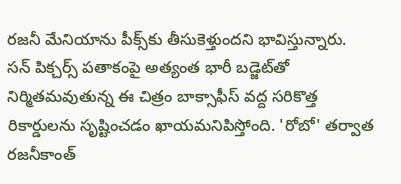రజనీ మేనియాను పీక్స్‌కు తీసుకెళ్తుందని భావిస్తున్నారు. సన్ పిక్చర్స్ పతాకంపై అత్యంత భారీ బడ్జెట్‌తో నిర్మితమవుతున్న ఈ చిత్రం బాక్సాఫీస్ వద్ద సరికొత్త రికార్డులను సృష్టించడం ఖాయమనిపిస్తోంది. 'రోబో' తర్వాత రజనీకాంత్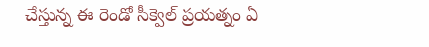చేస్తున్న ఈ రెండో సీక్వెల్ ప్రయత్నం ఏ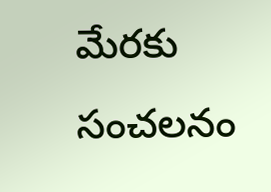మేరకు సంచలనం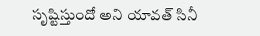సృష్టిస్తుందో అని యావత్ సినీ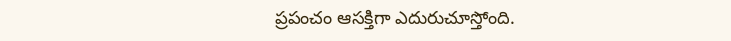ప్రపంచం ఆసక్తిగా ఎదురుచూస్తోంది.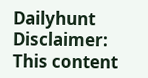Dailyhunt
Disclaimer: This content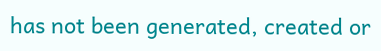has not been generated, created or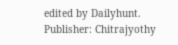edited by Dailyhunt. Publisher: Chitrajyothy